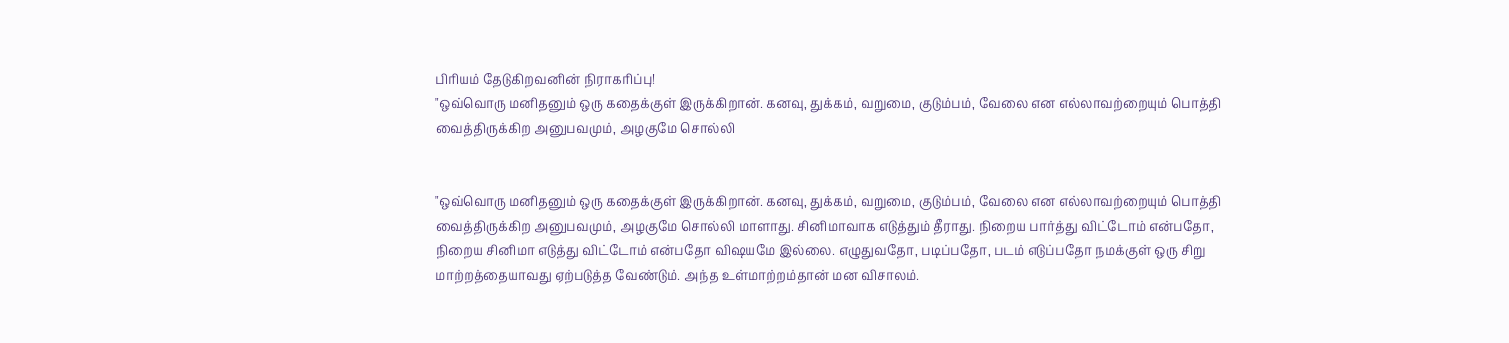பிரியம் தேடுகிறவனின் நிராகரிப்பு!
"ஒவ்வொரு மனிதனும் ஒரு கதைக்குள் இருக்கிறான். கனவு, துக்கம், வறுமை, குடும்பம், வேலை என எல்லாவற்றையும் பொத்தி வைத்திருக்கிற அனுபவமும், அழகுமே சொல்லி


"ஒவ்வொரு மனிதனும் ஒரு கதைக்குள் இருக்கிறான். கனவு, துக்கம், வறுமை, குடும்பம், வேலை என எல்லாவற்றையும் பொத்தி வைத்திருக்கிற அனுபவமும், அழகுமே சொல்லி மாளாது. சினிமாவாக எடுத்தும் தீராது. நிறைய பார்த்து விட்டோம் என்பதோ, நிறைய சினிமா எடுத்து விட்டோம் என்பதோ விஷயமே இல்லை. எழுதுவதோ, படிப்பதோ, படம் எடுப்பதோ நமக்குள் ஒரு சிறு மாற்றத்தையாவது ஏற்படுத்த வேண்டும். அந்த உள்மாற்றம்தான் மன விசாலம்.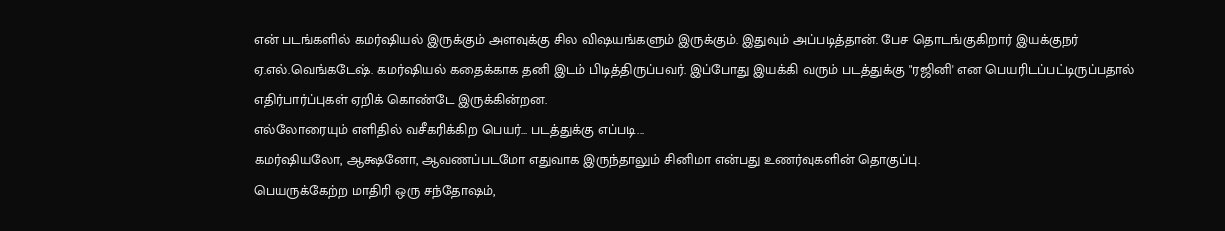என் படங்களில் கமர்ஷியல் இருக்கும் அளவுக்கு சில விஷயங்களும் இருக்கும். இதுவும் அப்படித்தான். பேச தொடங்குகிறார் இயக்குநர் ஏ.எல்.வெங்கடேஷ். கமர்ஷியல் கதைக்காக தனி இடம் பிடித்திருப்பவர். இப்போது இயக்கி வரும் படத்துக்கு "ரஜினி' என பெயரிடப்பட்டிருப்பதால் எதிர்பார்ப்புகள் ஏறிக் கொண்டே இருக்கின்றன.
எல்லோரையும் எளிதில் வசீகரிக்கிற பெயர்... படத்துக்கு எப்படி...
கமர்ஷியலோ, ஆக்ஷனோ, ஆவணப்படமோ எதுவாக இருந்தாலும் சினிமா என்பது உணர்வுகளின் தொகுப்பு.
பெயருக்கேற்ற மாதிரி ஒரு சந்தோஷம்,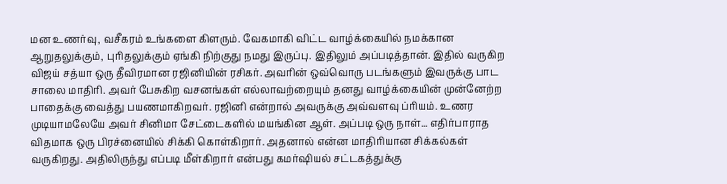மன உணர்வு, வசீகரம் உங்களை கிளரும். வேகமாகி விட்ட வாழ்க்கையில் நமக்கான ஆறுதலுக்கும், புரிதலுக்கும் ஏங்கி நிற்குது நமது இருப்பு. இதிலும் அப்படித்தான். இதில் வருகிற விஜய் சத்யா ஒரு தீவிரமான ரஜினியின் ரசிகர். அவரின் ஒவ்வொரு படங்களும் இவருக்கு பாட சாலை மாதிரி. அவர் பேசுகிற வசனங்கள் எல்லாவற்றையும் தனது வாழ்க்கையின் முன்னேற்ற பாதைக்கு வைத்து பயணமாகிறவர். ரஜினி என்றால் அவருக்கு அவ்வளவு ப்ரியம். உணர முடியாமலேயே அவர் சினிமா சேட்டைகளில் மயங்கின ஆள். அப்படி ஒரு நாள்... எதிர்பாராத விதமாக ஒரு பிரச்னையில் சிக்கி கொள்கிறார். அதனால் என்ன மாதிரியான சிக்கல்கள் வருகிறது. அதிலிருந்து எப்படி மீள்கிறார் என்பது கமர்ஷியல் சட்டகத்துக்கு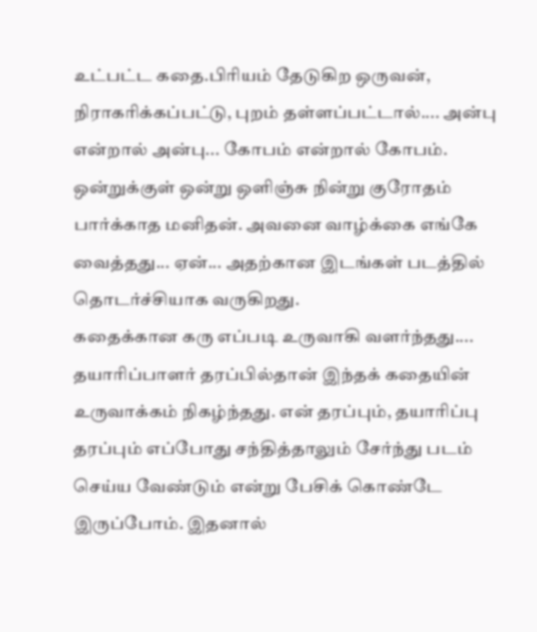உட்பட்ட கதை.பிரியம் தேடுகிற ஒருவன், நிராகரிக்கப்பட்டு, புறம் தள்ளப்பட்டால்.... அன்பு என்றால் அன்பு... கோபம் என்றால் கோபம். ஒன்றுக்குள் ஒன்று ஒளிஞ்சு நின்று குரோதம் பார்க்காத மனிதன். அவனை வாழ்க்கை எங்கே வைத்தது... ஏன்... அதற்கான இடங்கள் படத்தில் தொடர்ச்சியாக வருகிறது.
கதைக்கான கரு எப்படி உருவாகி வளர்ந்தது....
தயாரிப்பாளர் தரப்பில்தான் இந்தக் கதையின் உருவாக்கம் நிகழ்ந்தது. என் தரப்பும், தயாரிப்பு தரப்பும் எப்போது சந்தித்தாலும் சேர்ந்து படம் செய்ய வேண்டும் என்று பேசிக் கொண்டே இருப்போம். இதனால்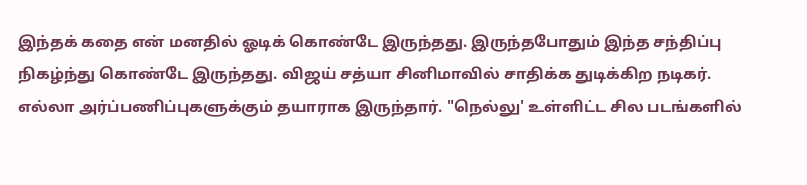இந்தக் கதை என் மனதில் ஓடிக் கொண்டே இருந்தது. இருந்தபோதும் இந்த சந்திப்பு நிகழ்ந்து கொண்டே இருந்தது. விஜய் சத்யா சினிமாவில் சாதிக்க துடிக்கிற நடிகர். எல்லா அர்ப்பணிப்புகளுக்கும் தயாராக இருந்தார். "நெல்லு' உள்ளிட்ட சில படங்களில்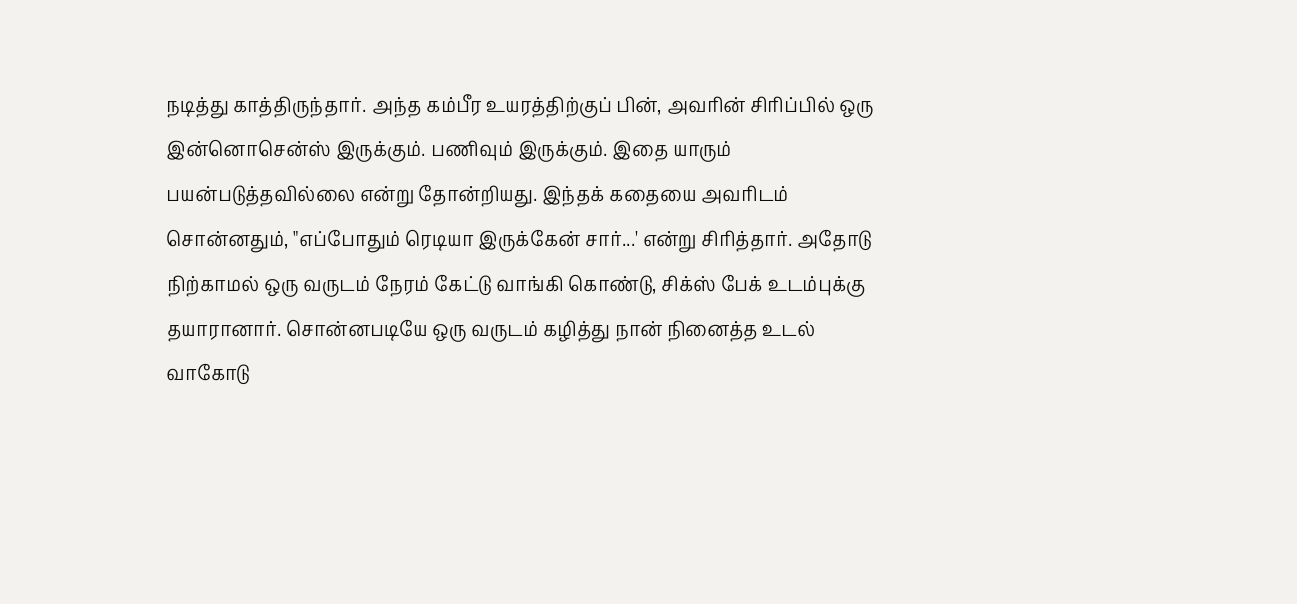நடித்து காத்திருந்தார். அந்த கம்பீர உயரத்திற்குப் பின், அவரின் சிரிப்பில் ஒரு இன்னொசென்ஸ் இருக்கும். பணிவும் இருக்கும். இதை யாரும் பயன்படுத்தவில்லை என்று தோன்றியது. இந்தக் கதையை அவரிடம் சொன்னதும், "எப்போதும் ரெடியா இருக்கேன் சார்...' என்று சிரித்தார். அதோடு நிற்காமல் ஒரு வருடம் நேரம் கேட்டு வாங்கி கொண்டு, சிக்ஸ் பேக் உடம்புக்கு தயாரானார். சொன்னபடியே ஒரு வருடம் கழித்து நான் நினைத்த உடல் வாகோடு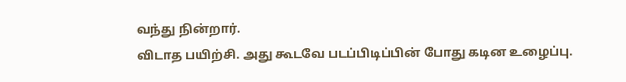வந்து நின்றார்.
விடாத பயிற்சி. அது கூடவே படப்பிடிப்பின் போது கடின உழைப்பு.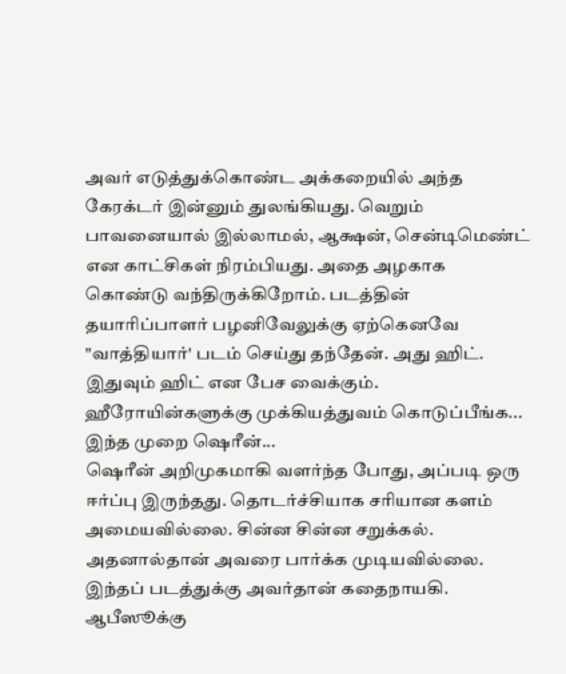அவர் எடுத்துக்கொண்ட அக்கறையில் அந்த கேரக்டர் இன்னும் துலங்கியது. வெறும் பாவனையால் இல்லாமல், ஆக்ஷன், சென்டிமெண்ட் என காட்சிகள் நிரம்பியது. அதை அழகாக கொண்டு வந்திருக்கிறோம். படத்தின் தயாரிப்பாளர் பழனிவேலுக்கு ஏற்கெனவே "வாத்தியார்' படம் செய்து தந்தேன். அது ஹிட். இதுவும் ஹிட் என பேச வைக்கும்.
ஹீரோயின்களுக்கு முக்கியத்துவம் கொடுப்பீங்க... இந்த முறை ஷெரீன்...
ஷெரீன் அறிமுகமாகி வளர்ந்த போது, அப்படி ஒரு ஈர்ப்பு இருந்தது. தொடர்ச்சியாக சரியான களம் அமையவில்லை. சின்ன சின்ன சறுக்கல். அதனால்தான் அவரை பார்க்க முடியவில்லை. இந்தப் படத்துக்கு அவர்தான் கதைநாயகி. ஆபீஸூக்கு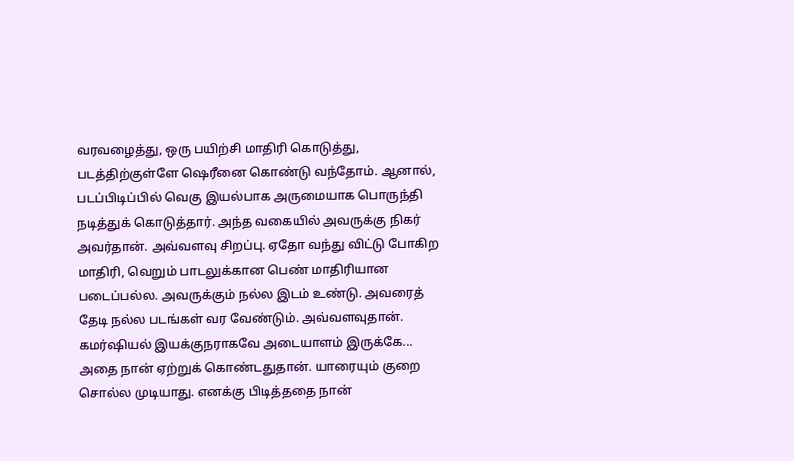வரவழைத்து, ஒரு பயிற்சி மாதிரி கொடுத்து, படத்திற்குள்ளே ஷெரீனை கொண்டு வந்தோம். ஆனால், படப்பிடிப்பில் வெகு இயல்பாக அருமையாக பொருந்தி நடித்துக் கொடுத்தார். அந்த வகையில் அவருக்கு நிகர் அவர்தான். அவ்வளவு சிறப்பு. ஏதோ வந்து விட்டு போகிற மாதிரி, வெறும் பாடலுக்கான பெண் மாதிரியான படைப்பல்ல. அவருக்கும் நல்ல இடம் உண்டு. அவரைத் தேடி நல்ல படங்கள் வர வேண்டும். அவ்வளவுதான்.
கமர்ஷியல் இயக்குநராகவே அடையாளம் இருக்கே...
அதை நான் ஏற்றுக் கொண்டதுதான். யாரையும் குறை சொல்ல முடியாது. எனக்கு பிடித்ததை நான்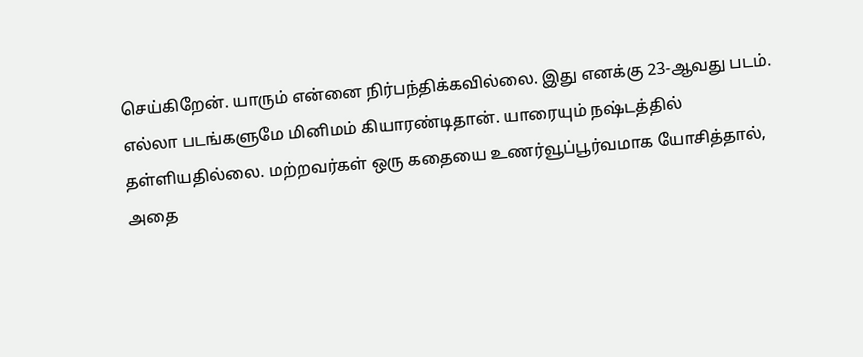செய்கிறேன். யாரும் என்னை நிர்பந்திக்கவில்லை. இது எனக்கு 23-ஆவது படம். எல்லா படங்களுமே மினிமம் கியாரண்டிதான். யாரையும் நஷ்டத்தில் தள்ளியதில்லை. மற்றவர்கள் ஒரு கதையை உணர்வூப்பூர்வமாக யோசித்தால், அதை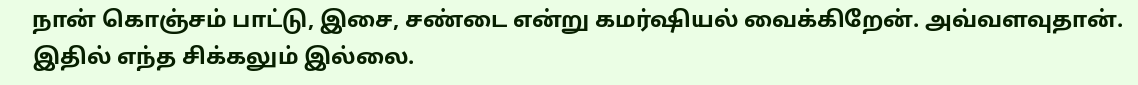நான் கொஞ்சம் பாட்டு, இசை, சண்டை என்று கமர்ஷியல் வைக்கிறேன். அவ்வளவுதான். இதில் எந்த சிக்கலும் இல்லை.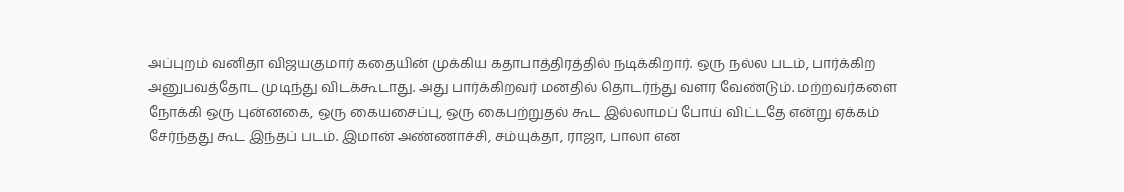அப்புறம் வனிதா விஜயகுமார் கதையின் முக்கிய கதாபாத்திரத்தில் நடிக்கிறார். ஒரு நல்ல படம், பார்க்கிற அனுபவத்தோட முடிந்து விடக்கூடாது. அது பார்க்கிறவர் மனதில் தொடர்ந்து வளர வேண்டும். மற்றவர்களை நோக்கி ஒரு புன்னகை, ஒரு கையசைப்பு, ஒரு கைபற்றுதல் கூட இல்லாமப் போய் விட்டதே என்று ஏக்கம் சேர்ந்தது கூட இந்தப் படம். இமான் அண்ணாச்சி, சம்யுக்தா, ராஜா, பாலா என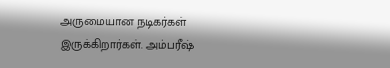அருமையான நடிகர்கள் இருக்கிறார்கள். அம்பரீஷ்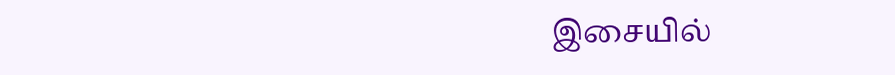இசையில்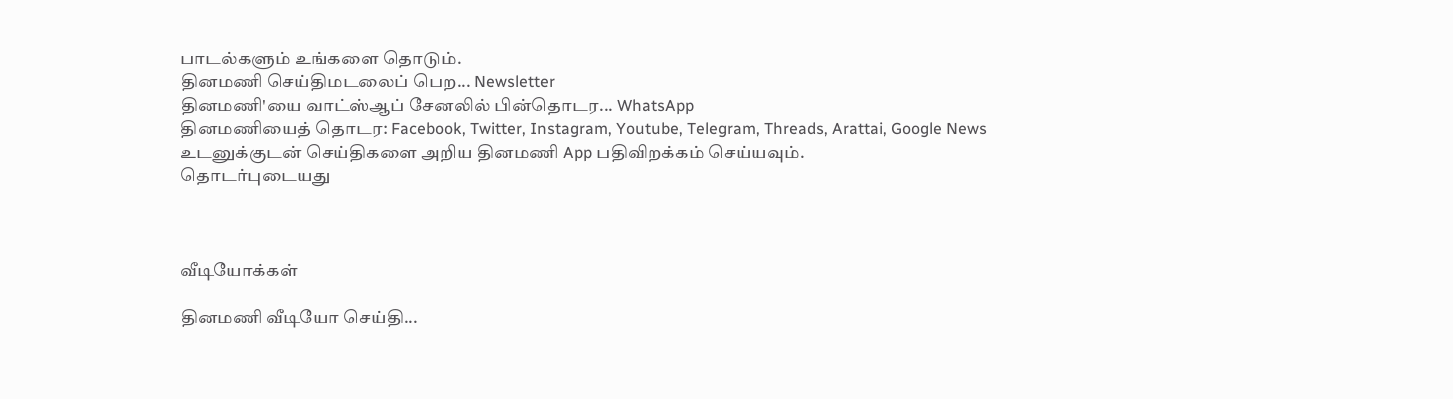பாடல்களும் உங்களை தொடும்.
தினமணி செய்திமடலைப் பெற... Newsletter
தினமணி'யை வாட்ஸ்ஆப் சேனலில் பின்தொடர... WhatsApp
தினமணியைத் தொடர: Facebook, Twitter, Instagram, Youtube, Telegram, Threads, Arattai, Google News
உடனுக்குடன் செய்திகளை அறிய தினமணி App பதிவிறக்கம் செய்யவும்.
தொடர்புடையது



வீடியோக்கள்

தினமணி வீடியோ செய்தி...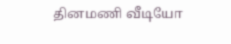தினமணி வீடியோ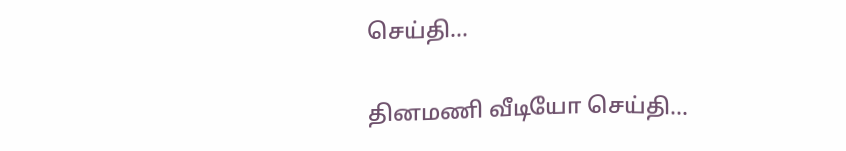செய்தி...

தினமணி வீடியோ செய்தி...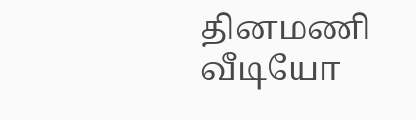தினமணி வீடியோ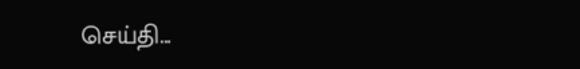செய்தி...